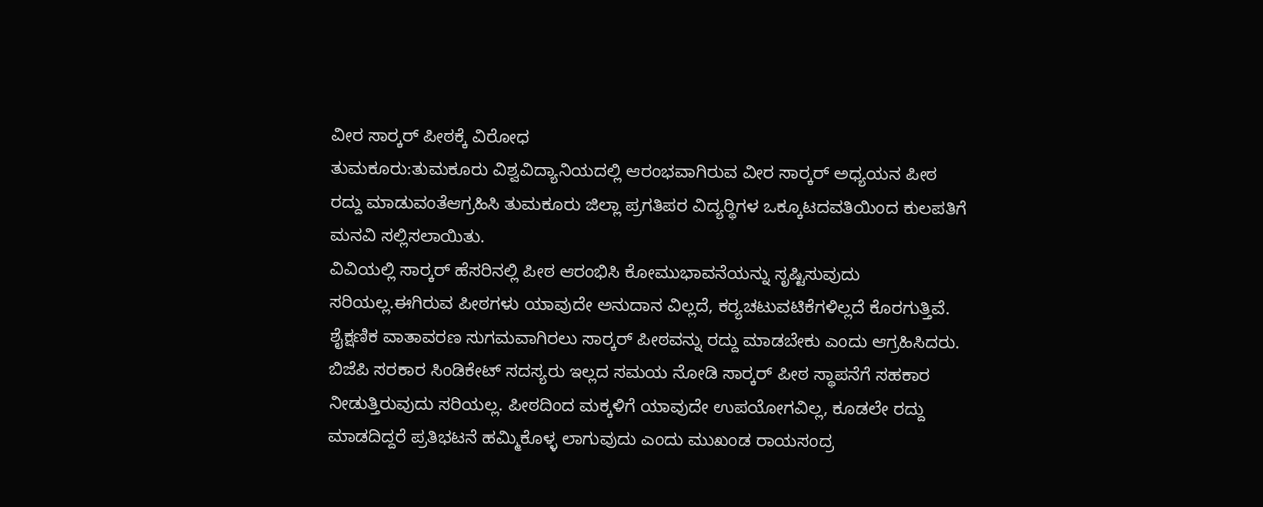ವೀರ ಸಾರ‍್ಕರ್ ಪೀಠಕ್ಕೆ ವಿರೋಧ
ತುಮಕೂರು:ತುಮಕೂರು ವಿಶ್ವವಿದ್ಯಾನಿಯದಲ್ಲಿ ಆರಂಭವಾಗಿರುವ ವೀರ ಸಾರ‍್ಕರ್ ಅಧ್ಯಯನ ಪೀಠ ರದ್ದು ಮಾಡುವಂತೆಆಗ್ರಹಿಸಿ ತುಮಕೂರು ಜಿಲ್ಲಾ ಪ್ರಗತಿಪರ ವಿದ್ಯರ‍್ಥಿಗಳ ಒಕ್ಕೂಟದವತಿಯಿಂದ ಕುಲಪತಿಗೆ ಮನವಿ ಸಲ್ಲಿಸಲಾಯಿತು.
ವಿವಿಯಲ್ಲಿ ಸಾರ‍್ಕರ್ ಹೆಸರಿನಲ್ಲಿ ಪೀಠ ಆರಂಭಿಸಿ ಕೋಮುಭಾವನೆಯನ್ನು ಸೃಷ್ಟಿಸುವುದು ಸರಿಯಲ್ಲ.ಈಗಿರುವ ಪೀಠಗಳು ಯಾವುದೇ ಅನುದಾನ ವಿಲ್ಲದೆ, ಕರ‍್ಯಚಟುವಟಿಕೆಗಳಿಲ್ಲದೆ ಕೊರಗುತ್ತಿವೆ. ಶೈಕ್ಷಣಿಕ ವಾತಾವರಣ ಸುಗಮವಾಗಿರಲು ಸಾರ‍್ಕರ್ ಪೀಠವನ್ನು ರದ್ದು ಮಾಡಬೇಕು ಎಂದು ಆಗ್ರಹಿಸಿದರು.
ಬಿಜೆಪಿ ಸರಕಾರ ಸಿಂಡಿಕೇಟ್ ಸದಸ್ಯರು ಇಲ್ಲದ ಸಮಯ ನೋಡಿ ಸಾರ‍್ಕರ್ ಪೀಠ ಸ್ಥಾಪನೆಗೆ ಸಹಕಾರ ನೀಡುತ್ತಿರುವುದು ಸರಿಯಲ್ಲ. ಪೀಠದಿಂದ ಮಕ್ಕಳಿಗೆ ಯಾವುದೇ ಉಪಯೋಗವಿಲ್ಲ, ಕೂಡಲೇ ರದ್ದು ಮಾಡದಿದ್ದರೆ ಪ್ರತಿಭಟನೆ ಹಮ್ಮಿಕೊಳ್ಳ ಲಾಗುವುದು ಎಂದು ಮುಖಂಡ ರಾಯಸಂದ್ರ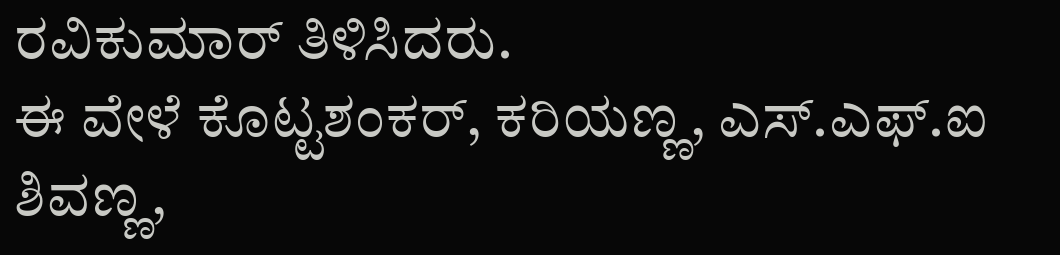ರವಿಕುಮಾರ್ ತಿಳಿಸಿದರು.
ಈ ವೇಳೆ ಕೊಟ್ಟಶಂಕರ್, ಕರಿಯಣ್ಣ, ಎಸ್.ಎಫ್.ಐ ಶಿವಣ್ಣ,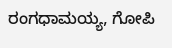ರಂಗಧಾಮಯ್ಯ, ಗೋಪಿ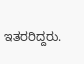ಇತರರಿದ್ದರು.